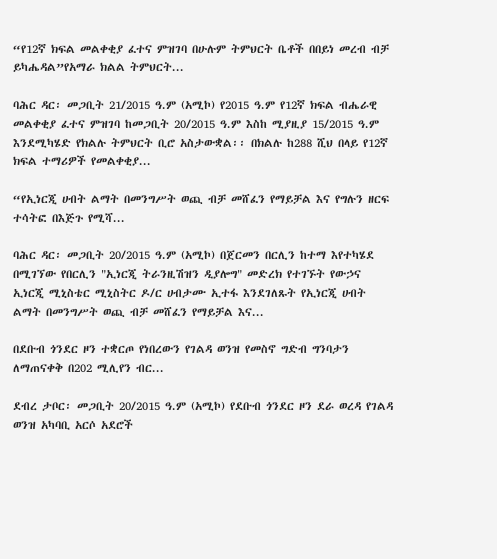“የ12ኛ ክፍል መልቀቂያ ፈተና ምዝገባ በሁሉም ትምህርት ቤቶች በበይነ መረብ ብቻ ይካሔዳል”የአማራ ክልል ትምህርት...

ባሕር ዳር፡ መጋቢት 21/2015 ዓ.ም (አሚኮ) የ2015 ዓ.ም የ12ኛ ክፍል ብሔራዊ መልቀቂያ ፈተና ምዝገባ ከመጋቢት 20/2015 ዓ.ም እስከ ሚያዚያ 15/2015 ዓ.ም እንደሚካሄድ የክልሉ ትምህርት ቢሮ አስታውቋል፡፡ በክልሉ ከ288 ሺህ በላይ የ12ኛ ክፍል ተማሪዎች የመልቀቂያ...

“የኢነርጂ ሀብት ልማት በመንግሥት ወጪ ብቻ መሸፈን የማይቻል እና የግሉን ዘርፍ ተሳትፎ በእጅጉ የሚሻ...

ባሕር ዳር፡ መጋቢት 20/2015 ዓ.ም (አሚኮ) በጀርመን በርሊን ከተማ እየተካሄደ በሚገኘው የበርሊን "ኢነርጂ ትራንዚሽዝን ዲያሎግ" መድረክ የተገኙት የውኃና ኢነርጂ ሚኒስቴር ሚኒስትር ዶ/ር ሀብታሙ ኢተፋ እንደገለጹት የኢነርጂ ሀብት ልማት በመንግሥት ወጪ ብቻ መሸፈን የማይቻል እና...

በደቡብ ጎንደር ዞን ተቋርጦ የነበረውን የገልዳ ወንዝ የመስኖ ግድብ ግንባታን ለማጠናቀቅ በ202 ሚሊየን ብር...

ደብረ ታቦር፡ መጋቢት 20/2015 ዓ.ም (አሚኮ) የደቡብ ጎንደር ዞን ደራ ወረዳ የገልዳ ወንዝ አካባቢ አርሶ አደሮች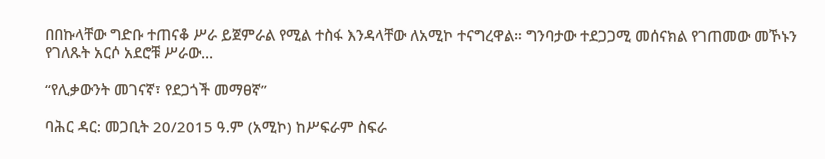በበኩላቸው ግድቡ ተጠናቆ ሥራ ይጀምራል የሚል ተስፋ እንዳላቸው ለአሚኮ ተናግረዋል። ግንባታው ተደጋጋሚ መሰናክል የገጠመው መኾኑን የገለጹት አርሶ አደሮቹ ሥራው...

“የሊቃውንት መገናኛ፣ የደጋጎች መማፀኛ”

ባሕር ዳር: መጋቢት 20/2015 ዓ.ም (አሚኮ) ከሥፍራም ስፍራ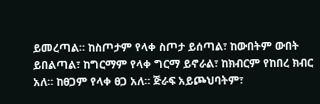ይመረጣል። ከስጦታም የላቀ ስጦታ ይሰጣል፣ ከውበትም ውበት ይበልጣል፣ ከግርማም የላቀ ግርማ ይኖራል፣ ከክብርም የከበረ ክብር አለ። ከፀጋም የላቀ ፀጋ አለ። ጅራፍ አይጮህባትም፣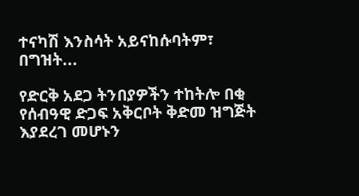ተናካሽ እንስሳት አይናከሱባትም፣ በግዝት...

የድርቅ አደጋ ትንበያዎችን ተከትሎ በቂ የሰብዓዊ ድጋፍ አቅርቦት ቅድመ ዝግጅት እያደረገ መሆኑን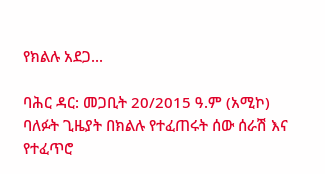የክልሉ አደጋ...

ባሕር ዳር: መጋቢት 20/2015 ዓ.ም (አሚኮ) ባለፉት ጊዜያት በክልሉ የተፈጠሩት ሰው ሰራሽ እና የተፈጥሮ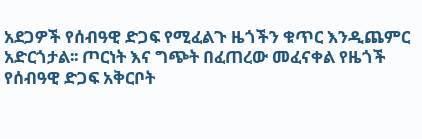አደጋዎች የሰብዓዊ ድጋፍ የሚፈልጉ ዜጎችን ቁጥር እንዲጨምር አድርጎታል፡፡ ጦርነት እና ግጭት በፈጠረው መፈናቀል የዜጎች የሰብዓዊ ድጋፍ አቅርቦት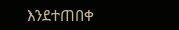እንደተጠበቀ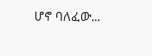ሆኖ ባለፈው...